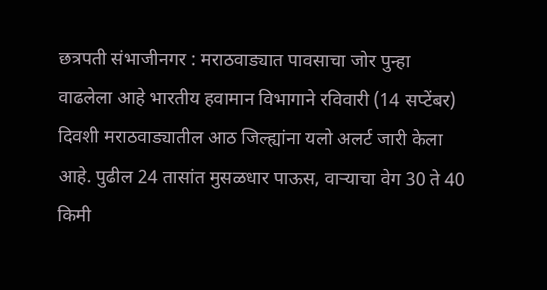छत्रपती संभाजीनगर : मराठवाड्यात पावसाचा जोर पुन्हा वाढलेला आहे भारतीय हवामान विभागाने रविवारी (14 सप्टेंबर) दिवशी मराठवाड्यातील आठ जिल्ह्यांना यलो अलर्ट जारी केला आहे. पुढील 24 तासांत मुसळधार पाऊस, वाऱ्याचा वेग 30 ते 40 किमी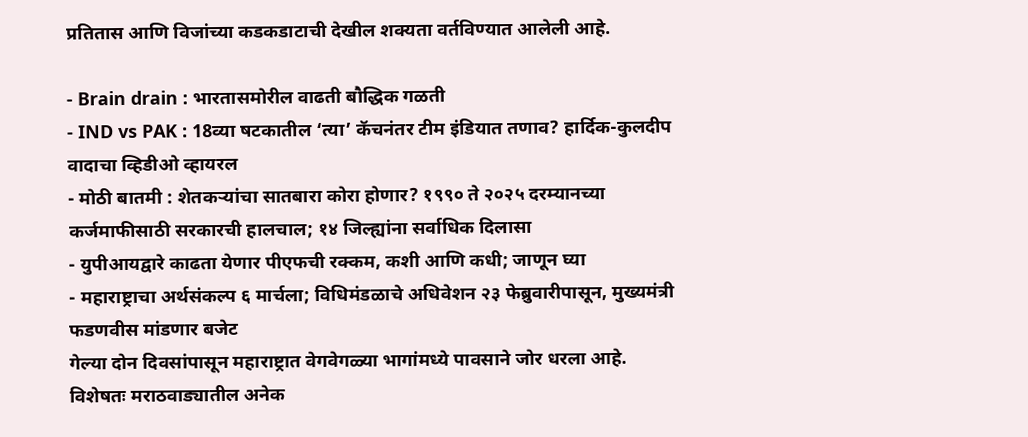प्रतितास आणि विजांच्या कडकडाटाची देखील शक्यता वर्तविण्यात आलेली आहे.

- Brain drain : भारतासमोरील वाढती बौद्धिक गळती
- IND vs PAK : 18व्या षटकातील ‘त्या’ कॅचनंतर टीम इंडियात तणाव? हार्दिक-कुलदीप वादाचा व्हिडीओ व्हायरल
- मोठी बातमी : शेतकऱ्यांचा सातबारा कोरा होणार? १९९० ते २०२५ दरम्यानच्या कर्जमाफीसाठी सरकारची हालचाल; १४ जिल्ह्यांना सर्वाधिक दिलासा
- युपीआयद्वारे काढता येणार पीएफची रक्कम, कशी आणि कधी; जाणून घ्या
- महाराष्ट्राचा अर्थसंकल्प ६ मार्चला; विधिमंडळाचे अधिवेशन २३ फेब्रुवारीपासून, मुख्यमंत्री फडणवीस मांडणार बजेट
गेल्या दोन दिवसांपासून महाराष्ट्रात वेगवेगळ्या भागांमध्ये पावसाने जोर धरला आहे. विशेषतः मराठवाड्यातील अनेक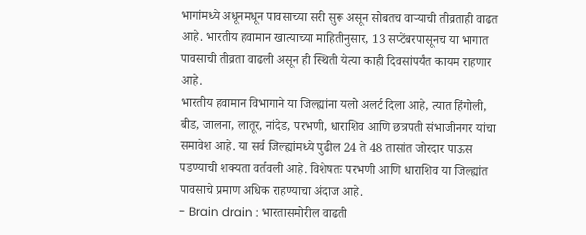भागांमध्ये अधूनमधून पावसाच्या सरी सुरू असून सोबतच वाऱ्याची तीव्रताही वाढत आहे. भारतीय हवामान खात्याच्या माहितीनुसार, 13 सप्टेंबरपासूनच या भागात पावसाची तीव्रता वाढली असून ही स्थिती येत्या काही दिवसांपर्यंत कायम राहणार आहे.
भारतीय हवामान विभागाने या जिल्ह्यांना यलो अलर्ट दिला आहे, त्यात हिंगोली, बीड, जालना, लातूर, नांदेड, परभणी, धाराशिव आणि छत्रपती संभाजीनगर यांचा समावेश आहे. या सर्व जिल्ह्यांमध्ये पुढील 24 ते 48 तासांत जोरदार पाऊस पडण्याची शक्यता वर्तवली आहे. विशेषतः परभणी आणि धाराशिव या जिल्ह्यांत पावसाचे प्रमाण अधिक राहण्याचा अंदाज आहे.
- Brain drain : भारतासमोरील वाढती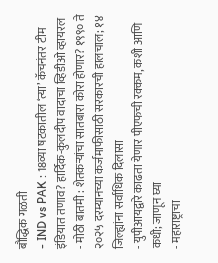बौद्धिक गळती
- IND vs PAK : 18व्या षटकातील ‘त्या’ कॅचनंतर टीम इंडियात तणाव? हार्दिक-कुलदीप वादाचा व्हिडीओ व्हायरल
- मोठी बातमी : शेतकऱ्यांचा सातबारा कोरा होणार? १९९० ते २०२५ दरम्यानच्या कर्जमाफीसाठी सरकारची हालचाल; १४ जिल्ह्यांना सर्वाधिक दिलासा
- युपीआयद्वारे काढता येणार पीएफची रक्कम, कशी आणि कधी; जाणून घ्या
- महाराष्ट्राचा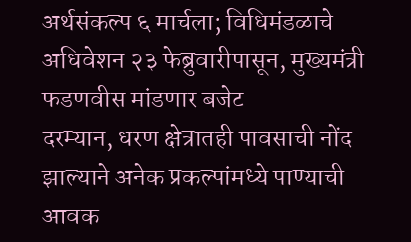अर्थसंकल्प ६ मार्चला; विधिमंडळाचे अधिवेशन २३ फेब्रुवारीपासून, मुख्यमंत्री फडणवीस मांडणार बजेट
दरम्यान, धरण क्षेत्रातही पावसाची नोंद झाल्याने अनेक प्रकल्पांमध्ये पाण्याची आवक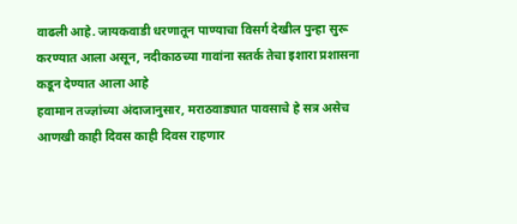वाढली आहे. जायकवाडी धरणातून पाण्याचा विसर्ग देखील पुन्हा सुरू करण्यात आला असून, नदीकाठच्या गावांना सतर्क तेचा इशारा प्रशासना कडून देण्यात आला आहे
हवामान तज्ज्ञांच्या अंदाजानुसार, मराठवाड्यात पावसाचे हे सत्र असेच आणखी काही दिवस काही दिवस राहणार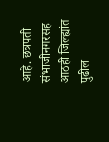आहे. छत्रपती संभाजीनगरसह आठही जिल्ह्यांत पुढील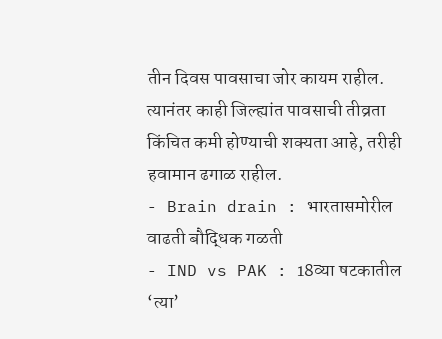तीन दिवस पावसाचा जोर कायम राहील. त्यानंतर काही जिल्ह्यांत पावसाची तीव्रता किंचित कमी होण्याची शक्यता आहे, तरीही हवामान ढगाळ राहील.
- Brain drain : भारतासमोरील वाढती बौद्धिक गळती
- IND vs PAK : 18व्या षटकातील ‘त्या’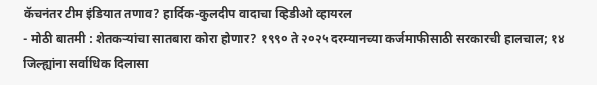कॅचनंतर टीम इंडियात तणाव? हार्दिक-कुलदीप वादाचा व्हिडीओ व्हायरल
- मोठी बातमी : शेतकऱ्यांचा सातबारा कोरा होणार? १९९० ते २०२५ दरम्यानच्या कर्जमाफीसाठी सरकारची हालचाल; १४ जिल्ह्यांना सर्वाधिक दिलासा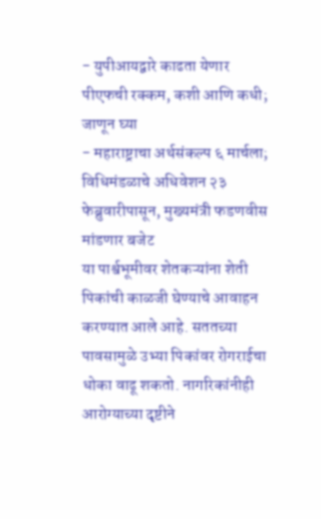- युपीआयद्वारे काढता येणार पीएफची रक्कम, कशी आणि कधी; जाणून घ्या
- महाराष्ट्राचा अर्थसंकल्प ६ मार्चला; विधिमंडळाचे अधिवेशन २३ फेब्रुवारीपासून, मुख्यमंत्री फडणवीस मांडणार बजेट
या पार्श्वभूमीवर शेतकऱ्यांना शेती पिकांची काळजी घेण्याचे आवाहन करण्यात आले आहे. सततच्या पावसामुळे उभ्या पिकांवर रोगराईचा धोका वाढू शकतो. नागरिकांनीही आरोग्याच्या दृष्टीने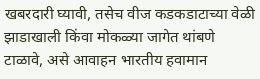खबरदारी घ्यावी, तसेच वीज कडकडाटाच्या वेळी झाडाखाली किंवा मोकळ्या जागेत थांबणे टाळावे, असे आवाहन भारतीय हवामान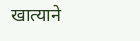खात्याने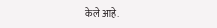केले आहे.